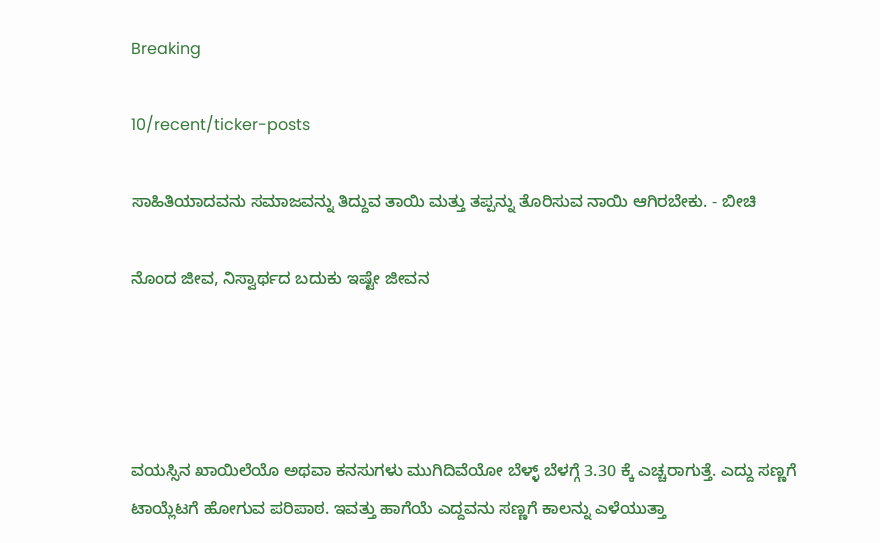Breaking

10/recent/ticker-posts

ಸಾಹಿತಿಯಾದವನು ಸಮಾಜವನ್ನು ತಿದ್ದುವ ತಾಯಿ ಮತ್ತು ತಪ್ಪನ್ನು ತೊರಿಸುವ ನಾಯಿ ಆಗಿರಬೇಕು. - ಬೀಚಿ

ನೊಂದ ಜೀವ, ನಿಸ್ವಾರ್ಥದ ಬದುಕು ಇಷ್ಟೇ ಜೀವನ




ವಯಸ್ಸಿನ ಖಾಯಿಲೆಯೊ ಅಥವಾ ಕನಸುಗಳು ಮುಗಿದಿವೆಯೋ ಬೆಳ್ಳ್ ಬೆಳಗ್ಗೆ 3.30 ಕ್ಕೆ ಎಚ್ಚರಾಗುತ್ತೆ. ಎದ್ದು ಸಣ್ಣಗೆ ಟಾಯ್ಲೆಟಗೆ ಹೋಗುವ ಪರಿಪಾಠ. ಇವತ್ತು ಹಾಗೆಯೆ ಎದ್ದವನು ಸಣ್ಣಗೆ ಕಾಲನ್ನು ಎಳೆಯುತ್ತಾ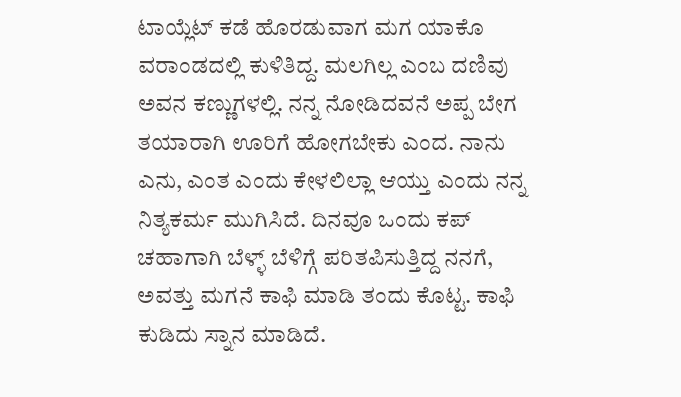ಟಾಯ್ಲೆಟ್ ಕಡೆ ಹೊರಡುವಾಗ ಮಗ ಯಾಕೊ ವರಾಂಡದಲ್ಲಿ ಕುಳಿತಿದ್ದ. ಮಲಗಿಲ್ಲ ಎಂಬ ದಣಿವು ಅವನ ಕಣ್ಣುಗಳಲ್ಲಿ. ನನ್ನ ನೋಡಿದವನೆ ಅಪ್ಪ ಬೇಗ ತಯಾರಾಗಿ ಊರಿಗೆ ಹೋಗಬೇಕು ಎಂದ. ನಾನು ಎನು, ಎಂತ ಎಂದು ಕೇಳಲಿಲ್ಲಾ ಆಯ್ತು ಎಂದು ನನ್ನ ನಿತ್ಯಕರ್ಮ ಮುಗಿಸಿದೆ. ದಿನವೂ ಒಂದು ಕಪ್ ಚಹಾಗಾಗಿ ಬೆಳ್ಳ್ ಬೆಳಿಗ್ಗೆ ಪರಿತಪಿಸುತ್ತಿದ್ದ ನನಗೆ, ಅವತ್ತು ಮಗನೆ ಕಾಫಿ ಮಾಡಿ ತಂದು ಕೊಟ್ಟ. ಕಾಫಿ ಕುಡಿದು ಸ್ನಾನ ಮಾಡಿದೆ.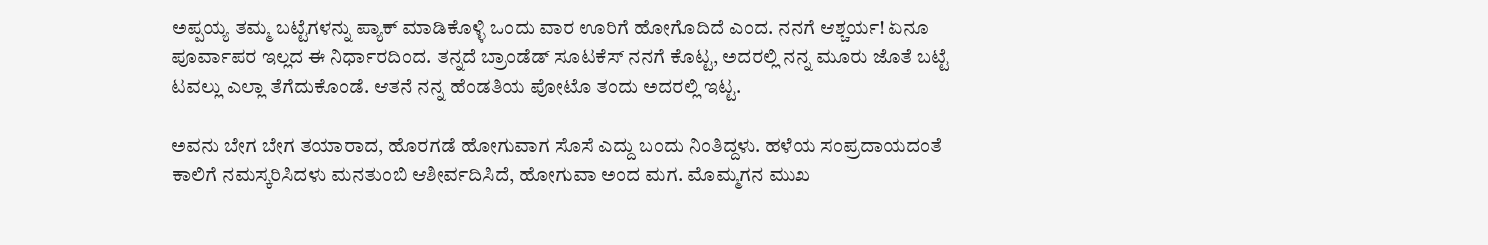ಅಪ್ಪಯ್ಯ ತಮ್ಮ ಬಟ್ಟೆಗಳನ್ನು ಪ್ಯಾಕ್ ಮಾಡಿಕೊಳ್ಳಿ ಒಂದು ವಾರ ಊರಿಗೆ ಹೋಗೊದಿದೆ ಎಂದ. ನನಗೆ ಆಶ್ಚರ್ಯ! ಏನೂ ಪೂರ್ವಾಪರ ಇಲ್ಲದ ಈ ನಿರ್ಧಾರದಿಂದ. ತನ್ನದೆ ಬ್ರಾಂಡೆಡ್ ಸೂಟಕೆಸ್ ನನಗೆ ಕೊಟ್ಟ, ಅದರಲ್ಲಿ ನನ್ನ ಮೂರು ಜೊತೆ ಬಟ್ಟೆ ಟವಲ್ಲು ಎಲ್ಲಾ ತೆಗೆದುಕೊಂಡೆ. ಆತನೆ ನನ್ನ ಹೆಂಡತಿಯ ಪೋಟೊ ತಂದು ಅದರಲ್ಲಿ ಇಟ್ಟ.

ಅವನು ಬೇಗ ಬೇಗ ತಯಾರಾದ, ಹೊರಗಡೆ ಹೋಗುವಾಗ ಸೊಸೆ ಎದ್ದು ಬಂದು ನಿಂತಿದ್ದಳು. ಹಳೆಯ ಸಂಪ್ರದಾಯದಂತೆ ಕಾಲಿಗೆ ನಮಸ್ಕರಿಸಿದಳು ಮನತುಂಬಿ ಆಶೀರ್ವದಿಸಿದೆ, ಹೋಗುವಾ ಅಂದ ಮಗ. ಮೊಮ್ಮಗನ ಮುಖ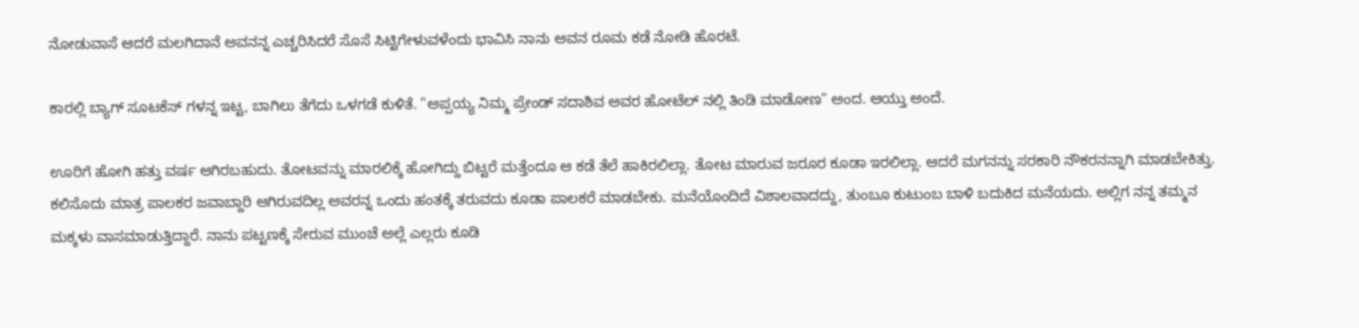ನೋಡುವಾಸೆ ಆದರೆ ಮಲಗಿದಾನೆ ಅವನನ್ನ ಎಚ್ಚರಿಸಿದರೆ ಸೊಸೆ ಸಿಟ್ಟಿಗೇಳುವಳೆಂದು ಭಾವಿಸಿ ನಾನು ಅವನ ರೂಮ ಕಡೆ ನೋಡಿ ಹೊರಟೆ.

ಕಾರಲ್ಲಿ ಬ್ಯಾಗ್ ಸೂಟಕೆಸ್ ಗಳನ್ನ ಇಟ್ಟ, ಬಾಗಿಲು ತೆಗೆದು ಒಳಗಡೆ ಕುಳಿತೆ. "ಅಪ್ಪಯ್ಯ ನಿಮ್ಮ ಪ್ರೇಂಡ್ ಸದಾಶಿವ ಅವರ ಹೋಟೆಲ್ ನಲ್ಲಿ ತಿಂಡಿ ಮಾಡೋಣ" ಅಂದ. ಆಯ್ತು ಅಂದೆ.

ಊರಿಗೆ ಹೋಗಿ ಹತ್ತು ವರ್ಷ ಆಗಿರಬಹುದು. ತೋಟವನ್ನು ಮಾರಲಿಕ್ಕೆ ಹೋಗಿದ್ದು ಬಿಟ್ಟರೆ ಮತ್ತೆಂದೂ ಆ ಕಡೆ ತೆಲೆ ಹಾಕಿರಲಿಲ್ಲಾ. ತೋಟ ಮಾರುವ ಜರೂರ ಕೂಡಾ ಇರಲಿಲ್ಲಾ. ಆದರೆ ಮಗನನ್ನು ಸರಕಾರಿ ನೌಕರನನ್ನಾಗಿ ಮಾಡಬೇಕಿತ್ತು. ಕಲಿಸೊದು ಮಾತ್ರ ಪಾಲಕರ ಜವಾಬ್ದಾರಿ ಆಗಿರುವದಿಲ್ಲ ಅವರನ್ನ ಒಂದು ಹಂತಕ್ಕೆ ತರುವದು ಕೂಡಾ ಪಾಲಕರೆ ಮಾಡಬೇಕು. ಮನೆಯೊಂದಿದೆ ವಿಶಾಲವಾದದ್ದು, ತುಂಬೂ ಕುಟುಂಬ ಬಾಳಿ ಬದುಕಿದ ಮನೆಯದು. ಅಲ್ಲಿಗ ನನ್ನ ತಮ್ಮನ ಮಕ್ಕಳು ವಾಸಮಾಡುತ್ತಿದ್ದಾರೆ. ನಾನು ಪಟ್ಟಣಕ್ಕೆ ಸೇರುವ ಮುಂಚೆ ಅಲ್ಲೆ ಎಲ್ಲರು ಕೂಡಿ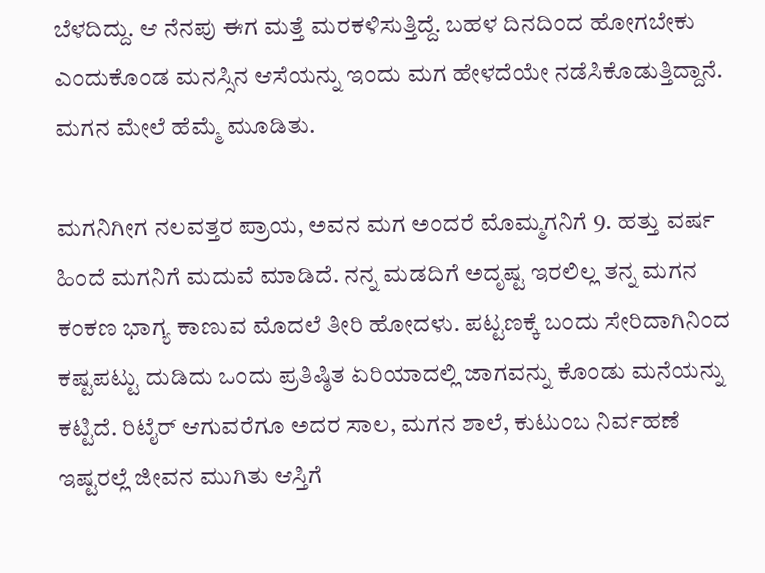ಬೆಳದಿದ್ದು. ಆ ನೆನಪು ಈಗ ಮತ್ತೆ ಮರಕಳಿಸುತ್ತಿದ್ದೆ. ಬಹಳ ದಿನದಿಂದ ಹೋಗಬೇಕು ಎಂದುಕೊಂಡ ಮನಸ್ಸಿನ ಆಸೆಯನ್ನು ಇಂದು ಮಗ ಹೇಳದೆಯೇ ನಡೆಸಿಕೊಡುತ್ತಿದ್ದಾನೆ. ಮಗನ ಮೇಲೆ ಹೆಮ್ಮೆ ಮೂಡಿತು.

ಮಗನಿಗೀಗ ನಲವತ್ತರ ಪ್ರಾಯ, ಅವನ ಮಗ ಅಂದರೆ ಮೊಮ್ಮಗನಿಗೆ 9. ಹತ್ತು ವರ್ಷ ಹಿಂದೆ ಮಗನಿಗೆ ಮದುವೆ ಮಾಡಿದೆ. ನನ್ನ ಮಡದಿಗೆ ಅದೃಷ್ಟ ಇರಲಿಲ್ಲ‌ ತನ್ನ ಮಗನ ಕಂಕಣ ಭಾಗ್ಯ ಕಾಣುವ ಮೊದಲೆ ತೀರಿ ಹೋದಳು. ಪಟ್ಟಣಕ್ಕೆ ಬಂದು ಸೇರಿದಾಗಿನಿಂದ ಕಷ್ಟಪಟ್ಟು ದುಡಿದು ಒಂದು ಪ್ರತಿಷ್ಠಿತ ಏರಿಯಾದಲ್ಲಿ ಜಾಗವನ್ನು ಕೊಂಡು ಮನೆಯನ್ನು ಕಟ್ಟಿದೆ. ರಿಟೈರ್ ಆಗುವರೆಗೂ ಅದರ ಸಾಲ, ಮಗನ ಶಾಲೆ, ಕುಟುಂಬ ನಿರ್ವಹಣೆ ಇಷ್ಟರಲ್ಲೆ ಜೀವನ ಮುಗಿತು ಆಸ್ತಿಗೆ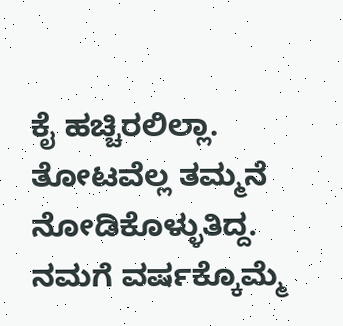ಕೈ ಹಚ್ಚಿರಲಿಲ್ಲಾ. ತೋಟವೆಲ್ಲ ತಮ್ಮನೆ ನೋಡಿಕೊಳ್ಳುತಿದ್ದ. ನಮಗೆ ವರ್ಷಕ್ಕೊಮ್ಮೆ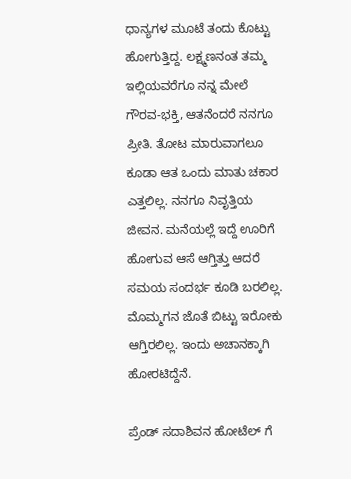ಧಾನ್ಯಗಳ ಮೂಟೆ ತಂದು ಕೊಟ್ಟು ಹೋಗುತ್ತಿದ್ದ. ಲಕ್ಷ್ಮಣನಂತ ತಮ್ಮ ಇಲ್ಲಿಯವರೆಗೂ ನನ್ನ ಮೇಲೆ ಗೌರವ-ಭಕ್ತಿ, ಆತನೆಂದರೆ ನನಗೂ ಪ್ರೀತಿ. ತೋಟ ಮಾರುವಾಗಲೂ ಕೂಡಾ ಆತ ಒಂದು ಮಾತು‌ ಚಕಾರ ಎತ್ತಲಿಲ್ಲ. ನನಗೂ ನಿವೃತ್ತಿಯ ಜೀವನ. ಮನೆಯಲ್ಲೆ ಇದ್ದೆ ಊರಿಗೆ ಹೋಗುವ ಆಸೆ ಆಗ್ತಿತ್ತು ಆದರೆ ಸಮಯ ಸಂದರ್ಭ ಕೂಡಿ ಬರಲಿಲ್ಲ. ಮೊಮ್ಮಗನ ಜೊತೆ ಬಿಟ್ಟು ಇರೋಕು ಆಗ್ತಿರಲಿಲ್ಲ. ಇಂದು ಅಚಾನಕ್ಕಾಗಿ ಹೋರಟಿದ್ದೆನೆ.

ಪ್ರೆಂಡ್ ಸದಾಶಿವನ ಹೋಟೆಲ್ ಗೆ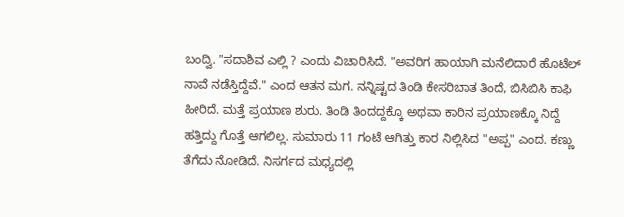ಬಂದ್ವಿ. "ಸದಾಶಿವ ಎಲ್ಲಿ ? ಎಂದು ವಿಚಾರಿಸಿದೆ. "ಅವರಿಗ ಹಾಯಾಗಿ ಮನೆಲಿದಾರೆ ಹೊಟೆಲ್ ನಾವೆ ನಡೆಸ್ತಿದ್ದೆವೆ." ಎಂದ ಆತನ ಮಗ. ನನ್ನಿಷ್ಟದ ತಿಂಡಿ ಕೇಸರಿಬಾತ ತಿಂದೆ, ಬಿಸಿಬಿಸಿ ಕಾಫಿ ಹೀರಿದೆ. ಮತ್ತೆ ಪ್ರಯಾಣ ಶುರು. ತಿಂಡಿ ತಿಂದದ್ದಕ್ಕೊ ಅಥವಾ ಕಾರಿನ ಪ್ರಯಾಣಕ್ಕೊ ನಿದ್ದೆ ಹತ್ತಿದ್ದು ಗೊತ್ತೆ ಆಗಲಿಲ್ಲ. ಸುಮಾರು 11 ಗಂಟೆ ಆಗಿತ್ತು ಕಾರ ನಿಲ್ಲಿಸಿದ "ಅಪ್ಪ" ಎಂದ. ಕಣ್ಣು ತೆಗೆದು ನೋಡಿದೆ. ನಿಸರ್ಗದ ಮಧ್ಯದಲ್ಲಿ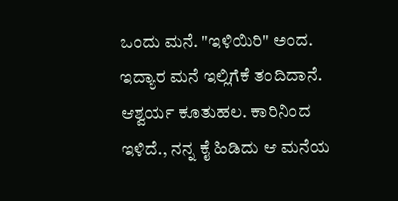ಒಂದು ಮನೆ. "ಇಳಿಯಿರಿ" ಅಂದ. ಇದ್ಯಾರ ಮನೆ ಇಲ್ಲಿಗೆಕೆ ತಂದಿದಾನೆ. ಆಶ್ವರ್ಯ ಕೂತುಹಲ. ಕಾರಿನಿಂದ ಇಳಿದೆ., ನನ್ನ ಕೈ ಹಿಡಿದು ಆ ಮನೆಯ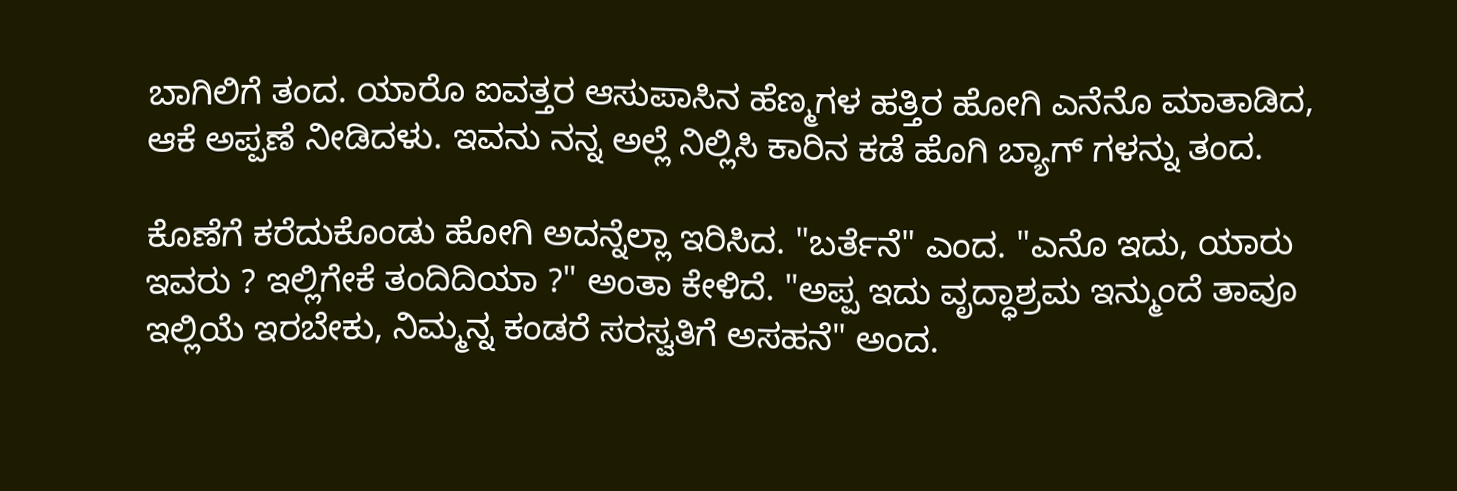ಬಾಗಿಲಿಗೆ ತಂದ. ಯಾರೊ ಐವತ್ತರ ಆಸುಪಾಸಿನ ಹೆಣ್ಮಗಳ ಹತ್ತಿರ ಹೋಗಿ ಎನೆನೊ ಮಾತಾಡಿದ, ಆಕೆ ಅಪ್ಪಣೆ ನೀಡಿದಳು. ಇವನು ನನ್ನ ಅಲ್ಲೆ ನಿಲ್ಲಿಸಿ ಕಾರಿನ ಕಡೆ ಹೊಗಿ ಬ್ಯಾಗ್ ಗಳನ್ನು ತಂದ.

ಕೊಣೆಗೆ ಕರೆದುಕೊಂಡು ಹೋಗಿ ಅದನ್ನೆಲ್ಲಾ ಇರಿಸಿದ. "ಬರ್ತೆನೆ" ಎಂದ. "ಎನೊ ಇದು, ಯಾರು ಇವರು ? ಇಲ್ಲಿಗೇಕೆ ತಂದಿದಿಯಾ ?" ಅಂತಾ ಕೇಳಿದೆ. "ಅಪ್ಪ ಇದು ವೃದ್ಧಾಶ್ರಮ ಇನ್ಮುಂದೆ ತಾವೂ ಇಲ್ಲಿಯೆ ಇರಬೇಕು, ನಿಮ್ಮನ್ನ ಕಂಡರೆ ಸರಸ್ವತಿಗೆ ಅಸಹನೆ" ಅಂದ.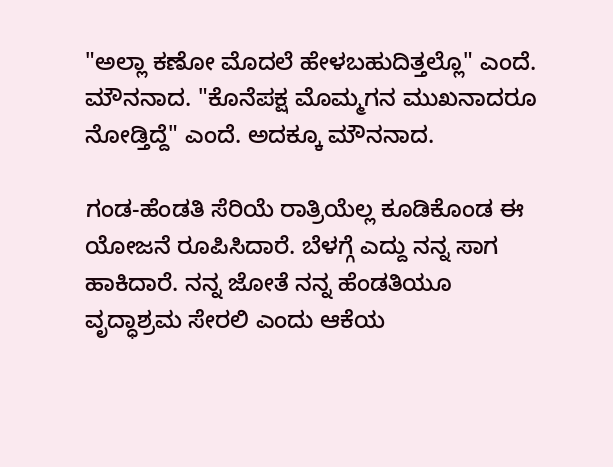"ಅಲ್ಲಾ ಕಣೋ ಮೊದಲೆ ಹೇಳಬಹುದಿತ್ತಲ್ಲೊ" ಎಂದೆ. ಮೌನನಾದ. "ಕೊನೆಪಕ್ಷ ಮೊಮ್ಮಗನ ಮುಖನಾದರೂ ನೋಡ್ತಿದ್ದೆ" ಎಂದೆ. ಅದಕ್ಕೂ ಮೌನನಾದ.

ಗಂಡ-ಹೆಂಡತಿ ಸೆರಿಯೆ ರಾತ್ರಿಯೆಲ್ಲ ಕೂಡಿಕೊಂಡ ಈ ಯೋಜನೆ ರೂಪಿಸಿದಾರೆ. ಬೆಳಗ್ಗೆ ಎದ್ದು ನನ್ನ ಸಾಗ ಹಾಕಿದಾರೆ. ನನ್ನ ಜೋತೆ ನನ್ನ ಹೆಂಡತಿಯೂ ವೃದ್ಧಾಶ್ರಮ ಸೇರಲಿ ಎಂದು ಆಕೆಯ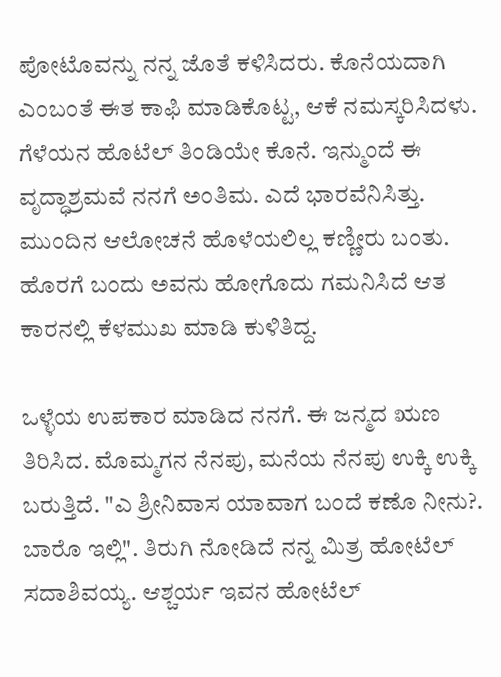ಪೋಟೊವನ್ನು ನನ್ನ ಜೊತೆ ಕಳಿಸಿದರು. ಕೊನೆಯದಾಗಿ ಎಂಬಂತೆ ಈತ ಕಾಫಿ ಮಾಡಿಕೊಟ್ಟ, ಆಕೆ ನಮಸ್ಕರಿಸಿದಳು. ಗೆಳೆಯನ ಹೊಟೆಲ್ ತಿಂಡಿಯೇ ಕೊನೆ. ಇನ್ಮುಂದೆ ಈ ವೃದ್ಧಾಶ್ರಮವೆ ನನಗೆ ಅಂತಿಮ. ಎದೆ ಭಾರವೆನಿಸಿತ್ತು. ಮುಂದಿನ ಆಲೋಚನೆ ಹೊಳೆಯಲಿಲ್ಲ ಕಣ್ಣೀರು ಬಂತು. ಹೊರಗೆ ಬಂದು ಅವನು ಹೋಗೊದು ಗಮನಿಸಿದೆ ಆತ ಕಾರನಲ್ಲಿ ಕೆಳಮುಖ ಮಾಡಿ ಕುಳಿತಿದ್ದ.

ಒಳ್ಳೆಯ ಉಪಕಾರ ಮಾಡಿದ ನನಗೆ. ಈ ಜನ್ಮದ ಋಣ ತಿರಿಸಿದ. ಮೊಮ್ಮಗನ ನೆನಪು, ಮನೆಯ ನೆನಪು ಉಕ್ಕಿ ಉಕ್ಕಿ ಬರುತ್ತಿದೆ. "ಎ ಶ್ರೀನಿವಾಸ ಯಾವಾಗ ಬಂದೆ ಕಣೊ ನೀನು?. ಬಾರೊ ಇಲ್ಲಿ". ತಿರುಗಿ ನೋಡಿದೆ ನನ್ನ ಮಿತ್ರ ಹೋಟೆಲ್ ಸದಾಶಿವಯ್ಯ. ಆಶ್ಚರ್ಯ ಇವನ ಹೋಟೆಲ್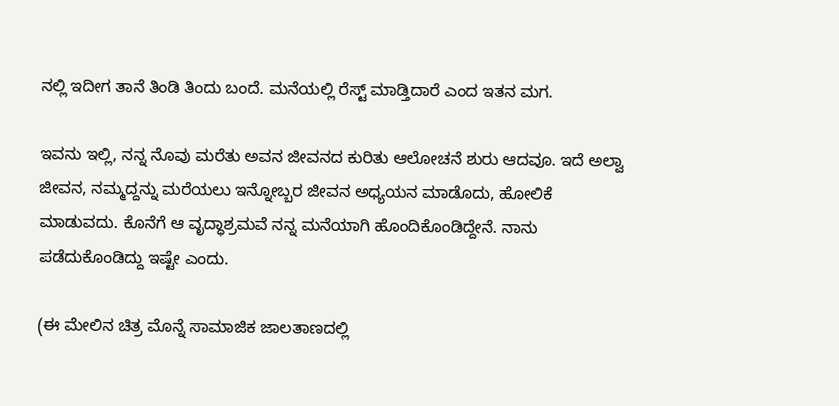ನಲ್ಲಿ ಇದೀಗ ತಾನೆ ತಿಂಡಿ ತಿಂದು ಬಂದೆ. ಮನೆಯಲ್ಲಿ ರೆಸ್ಟ್ ಮಾಡ್ತಿದಾರೆ ಎಂದ ಇತನ ಮಗ.

ಇವನು ಇಲ್ಲಿ, ನನ್ನ ನೊವು ಮರೆತು ಅವನ ಜೀವನದ ಕುರಿತು ಆಲೋಚನೆ ಶುರು ಆದವೂ. ಇದೆ ಅಲ್ವಾ ಜೀವನ, ನಮ್ಮದ್ದನ್ನು ಮರೆಯಲು ಇನ್ನೋಬ್ಬರ ಜೀವನ ಅಧ್ಯಯನ ಮಾಡೊದು, ಹೋಲಿಕೆ ಮಾಡುವದು. ಕೊನೆಗೆ ಆ ವೃದ್ಧಾಶ್ರಮವೆ ನನ್ನ ಮನೆಯಾಗಿ ಹೊಂದಿಕೊಂಡಿದ್ದೇನೆ. ನಾನು ಪಡೆದುಕೊಂಡಿದ್ದು ಇಷ್ಟೇ ಎಂದು.

(ಈ ಮೇಲಿನ ಚಿತ್ರ ಮೊನ್ನೆ ಸಾಮಾಜಿಕ ಜಾಲತಾಣದಲ್ಲಿ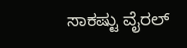ಸಾಕಷ್ಟು ವೈರಲ್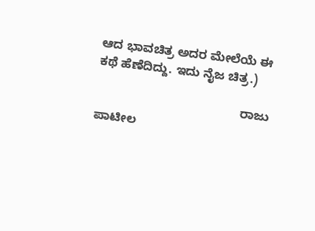ಆದ ಭಾವಚಿತ್ರ ಅದರ ಮೇಲೆಯೆ ಈ ಕಥೆ ಹೆಣೆದಿದ್ದು. ಇದು ನೈಜ ಚಿತ್ರ.)

                                          ರಾಜು ಪಾಟೀಲ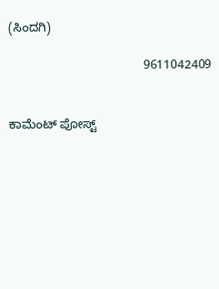(ಸಿಂದಗಿ)

                                       9611042409


ಕಾಮೆಂಟ್‌‌ ಪೋಸ್ಟ್‌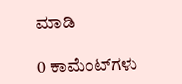ಮಾಡಿ

0 ಕಾಮೆಂಟ್‌ಗಳು